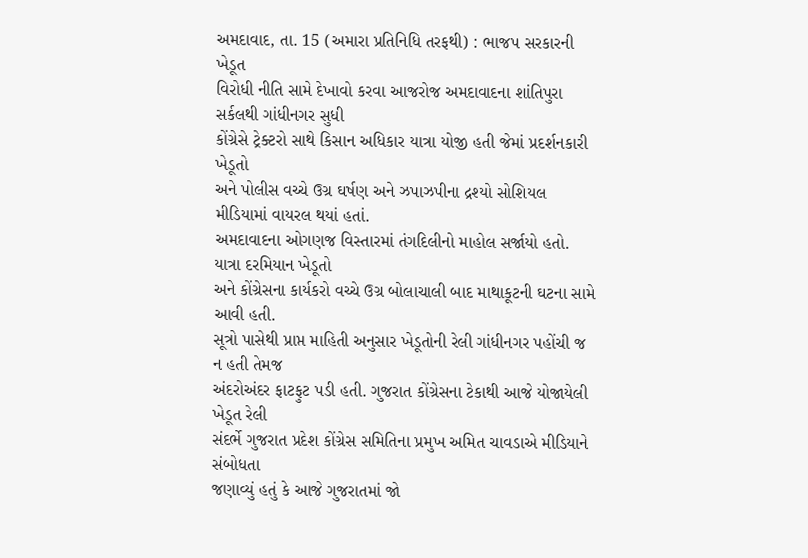અમદાવાદ, તા. 15 (અમારા પ્રતિનિધિ તરફથી) : ભાજપ સરકારની ખેડૂત
વિરોધી નીતિ સામે દેખાવો કરવા આજરોજ અમદાવાદના શાંતિપુરા સર્કલથી ગાંધીનગર સુધી
કોંગ્રેસે ટ્રેક્ટરો સાથે કિસાન અધિકાર યાત્રા યોજી હતી જેમાં પ્રદર્શનકારી ખેડૂતો
અને પોલીસ વચ્ચે ઉગ્ર ઘર્ષણ અને ઝપાઝપીના દ્રશ્યો સોશિયલ મીડિયામાં વાયરલ થયાં હતાં.
અમદાવાદના ઓગણજ વિસ્તારમાં તંગદિલીનો માહોલ સર્જાયો હતો. યાત્રા દરમિયાન ખેડૂતો
અને કોંગ્રેસના કાર્યકરો વચ્ચે ઉગ્ર બોલાચાલી બાદ માથાકૂટની ઘટના સામે આવી હતી.
સૂત્રો પાસેથી પ્રાપ્ત માહિતી અનુસાર ખેડૂતોની રેલી ગાંધીનગર પહોંચી જ ન હતી તેમજ
અંદરોઅંદર ફાટફુટ પડી હતી. ગુજરાત કોંગ્રેસના ટેકાથી આજે યોજાયેલી ખેડૂત રેલી
સંદર્ભે ગુજરાત પ્રદેશ કોંગ્રેસ સમિતિના પ્રમુખ અમિત ચાવડાએ મીડિયાને સંબોધતા
જણાવ્યું હતું કે આજે ગુજરાતમાં જો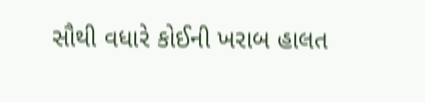સૌથી વધારે કોઈની ખરાબ હાલત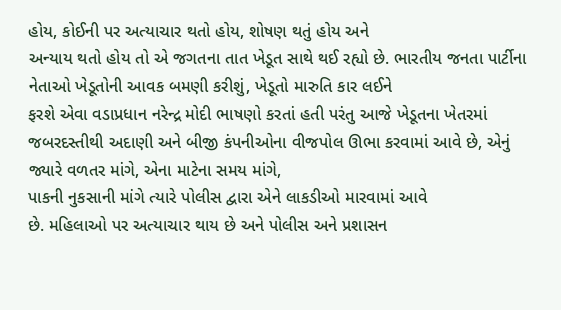હોય, કોઈની પર અત્યાચાર થતો હોય, શોષણ થતું હોય અને
અન્યાય થતો હોય તો એ જગતના તાત ખેડૂત સાથે થઈ રહ્યો છે. ભારતીય જનતા પાર્ટીના
નેતાઓ ખેડૂતોની આવક બમણી કરીશું, ખેડૂતો મારુતિ કાર લઈને
ફરશે એવા વડાપ્રધાન નરેન્દ્ર મોદી ભાષણો કરતાં હતી પરંતુ આજે ખેડૂતના ખેતરમાં
જબરદસ્તીથી અદાણી અને બીજી કંપનીઓના વીજપોલ ઊભા કરવામાં આવે છે, એનું જ્યારે વળતર માંગે, એના માટેના સમય માંગે,
પાકની નુકસાની માંગે ત્યારે પોલીસ દ્વારા એને લાકડીઓ મારવામાં આવે
છે. મહિલાઓ પર અત્યાચાર થાય છે અને પોલીસ અને પ્રશાસન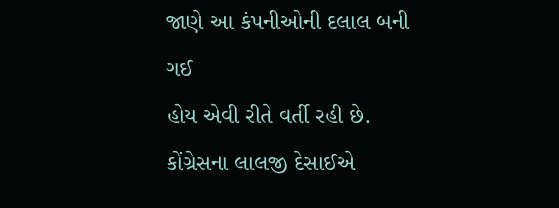જાણે આ કંપનીઓની દલાલ બની ગઈ
હોય એવી રીતે વર્તી રહી છે. કોંગ્રેસના લાલજી દેસાઈએ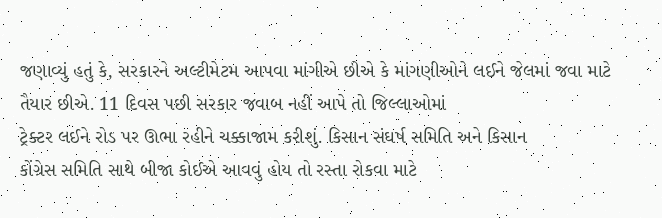જણાવ્યું હતું કે, સરકારને અલ્ટીમેટમ આપવા માંગીએ છીએ કે માંગણીઓને લઈને જેલમાં જવા માટે
તૈયાર છીએ. 11 દિવસ પછી સરકાર જવાબ નહીં આપે તો જિલ્લાઓમાં
ટ્રેક્ટર લઈને રોડ પર ઊભા રહીને ચક્કાજામ કરીશું. કિસાન સંઘર્ષ સમિતિ અને કિસાન
કોંગ્રેસ સમિતિ સાથે બીજા કોઈએ આવવું હોય તો રસ્તા રોકવા માટે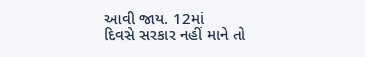આવી જાય. 12માં
દિવસે સરકાર નહીં માને તો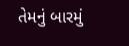તેમનું બારમું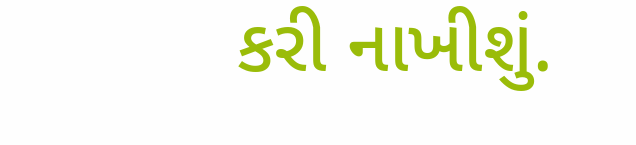કરી નાખીશું.